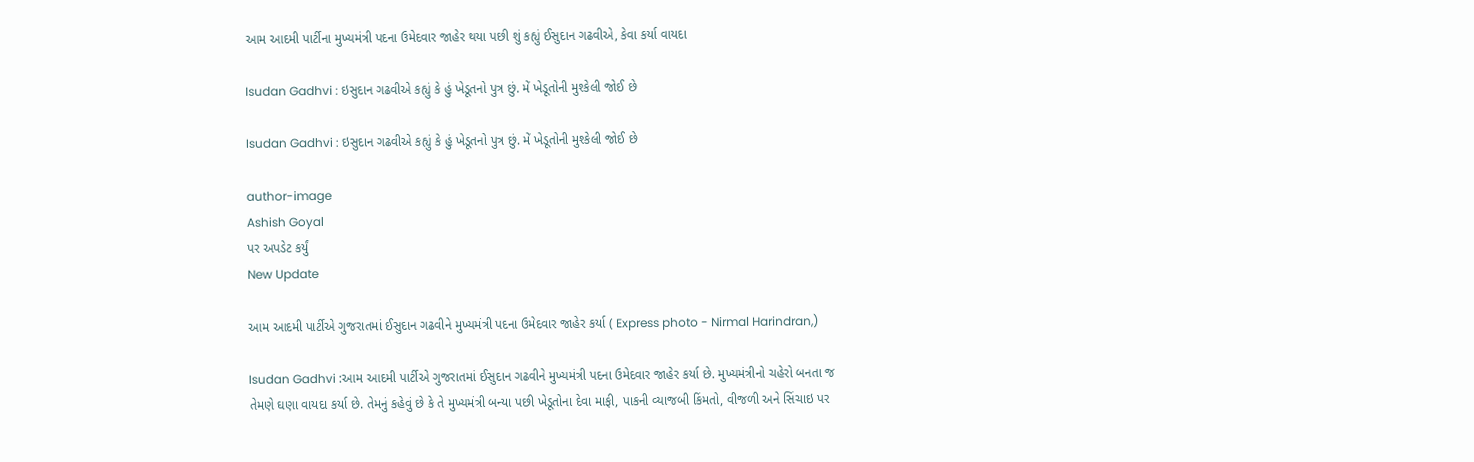આમ આદમી પાર્ટીના મુખ્યમંત્રી પદના ઉમેદવાર જાહેર થયા પછી શું કહ્યું ઈસુદાન ગઢવીએ, કેવા કર્યા વાયદા

Isudan Gadhvi : ઇસુદાન ગઢવીએ કહ્યું કે હું ખેડૂતનો પુત્ર છું. મેં ખેડૂતોની મુશ્કેલી જોઈ છે

Isudan Gadhvi : ઇસુદાન ગઢવીએ કહ્યું કે હું ખેડૂતનો પુત્ર છું. મેં ખેડૂતોની મુશ્કેલી જોઈ છે

author-image
Ashish Goyal
પર અપડેટ કર્યું
New Update

આમ આદમી પાર્ટીએ ગુજરાતમાં ઈસુદાન ગઢવીને મુખ્યમંત્રી પદના ઉમેદવાર જાહેર કર્યા ( Express photo - Nirmal Harindran,)

Isudan Gadhvi :આમ આદમી પાર્ટીએ ગુજરાતમાં ઈસુદાન ગઢવીને મુખ્યમંત્રી પદના ઉમેદવાર જાહેર કર્યા છે. મુખ્યમંત્રીનો ચહેરો બનતા જ તેમણે ઘણા વાયદા કર્યા છે. તેમનું કહેવું છે કે તે મુખ્યમંત્રી બન્યા પછી ખેડૂતોના દેવા માફી, પાકની વ્યાજબી કિંમતો, વીજળી અને સિંચાઇ પર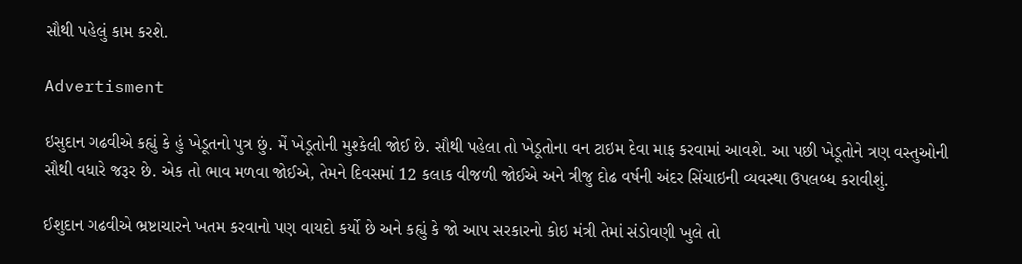સૌથી પહેલું કામ કરશે.

Advertisment

ઇસુદાન ગઢવીએ કહ્યું કે હું ખેડૂતનો પુત્ર છું. મેં ખેડૂતોની મુશ્કેલી જોઈ છે. સૌથી પહેલા તો ખેડૂતોના વન ટાઇમ દેવા માફ કરવામાં આવશે. આ પછી ખેડૂતોને ત્રણ વસ્તુઓની સૌથી વધારે જરૂર છે. એક તો ભાવ મળવા જોઈએ, તેમને દિવસમાં 12 કલાક વીજળી જોઈએ અને ત્રીજુ દોઢ વર્ષની અંદર સિંચાઇની વ્યવસ્થા ઉપલબ્ધ કરાવીશું.

ઈશુદાન ગઢવીએ ભ્રષ્ટાચારને ખતમ કરવાનો પણ વાયદો કર્યો છે અને કહ્યું કે જો આપ સરકારનો કોઇ મંત્રી તેમાં સંડોવણી ખુલે તો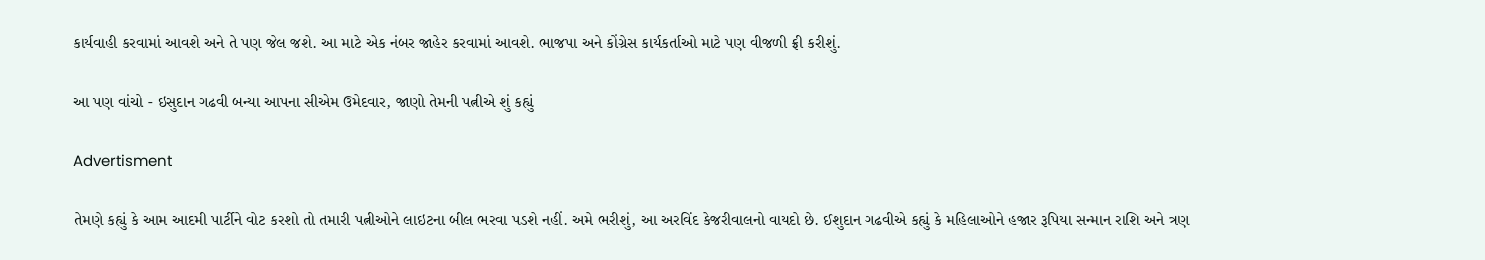કાર્યવાહી કરવામાં આવશે અને તે પણ જેલ જશે. આ માટે એક નંબર જાહેર કરવામાં આવશે. ભાજપા અને કોંગ્રેસ કાર્યકર્તાઓ માટે પણ વીજળી ફ્રી કરીશું.

આ પણ વાંચો - ઇસુદાન ગઢવી બન્યા આપના સીએમ ઉમેદવાર, જાણો તેમની પત્નીએ શું કહ્યું

Advertisment

તેમણે કહ્યું કે આમ આદમી પાર્ટીને વોટ કરશો તો તમારી પત્નીઓને લાઇટના બીલ ભરવા પડશે નહીં. અમે ભરીશું, આ અરવિંદ કેજરીવાલનો વાયદો છે. ઈશુદાન ગઢવીએ કહ્યું કે મહિલાઓને હજાર રૂપિયા સન્માન રાશિ અને ત્રણ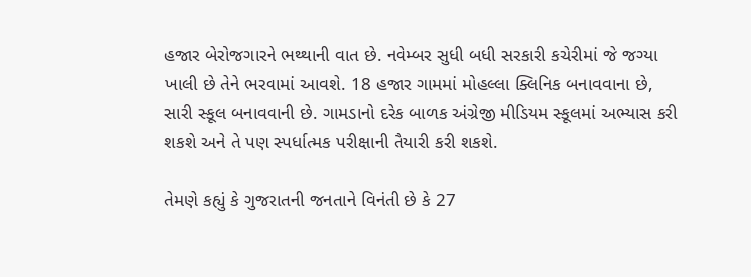હજાર બેરોજગારને ભથ્થાની વાત છે. નવેમ્બર સુધી બધી સરકારી કચેરીમાં જે જગ્યા ખાલી છે તેને ભરવામાં આવશે. 18 હજાર ગામમાં મોહલ્લા ક્લિનિક બનાવવાના છે, સારી સ્કૂલ બનાવવાની છે. ગામડાનો દરેક બાળક અંગ્રેજી મીડિયમ સ્કૂલમાં અભ્યાસ કરી શકશે અને તે પણ સ્પર્ધાત્મક પરીક્ષાની તૈયારી કરી શકશે.

તેમણે કહ્યું કે ગુજરાતની જનતાને વિનંતી છે કે 27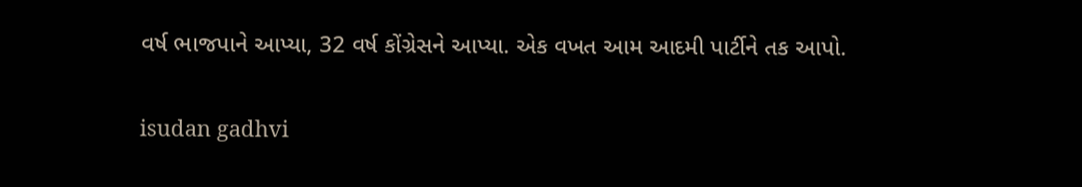વર્ષ ભાજપાને આપ્યા, 32 વર્ષ કોંગ્રેસને આપ્યા. એક વખત આમ આદમી પાર્ટીને તક આપો.

isudan gadhvi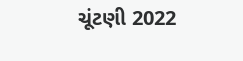ચૂંટણી 2022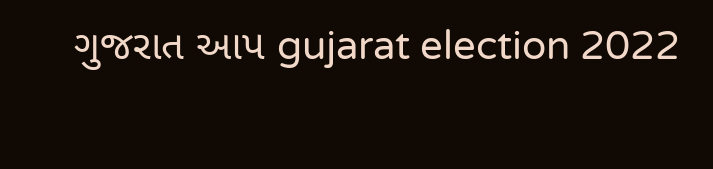ગુજરાત આપ gujarat election 2022